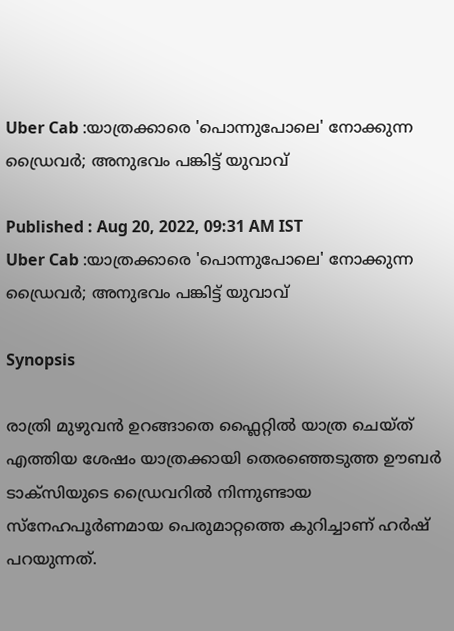Uber Cab :യാത്രക്കാരെ 'പൊന്നുപോലെ' നോക്കുന്ന ഡ്രൈവര്‍; അനുഭവം പങ്കിട്ട് യുവാവ്

Published : Aug 20, 2022, 09:31 AM IST
Uber Cab :യാത്രക്കാരെ 'പൊന്നുപോലെ' നോക്കുന്ന ഡ്രൈവര്‍; അനുഭവം പങ്കിട്ട് യുവാവ്

Synopsis

രാത്രി മുഴുവൻ ഉറങ്ങാതെ ഫ്ലൈറ്റില്‍ യാത്ര ചെയ്ത് എത്തിയ ശേഷം യാത്രക്കായി തെരഞ്ഞെടുത്ത ഊബര്‍ ടാക്സിയുടെ ഡ്രൈവറില്‍ നിന്നുണ്ടായ സ്നേഹപൂര്‍ണമായ പെരുമാറ്റത്തെ കുറിച്ചാണ് ഹര്‍ഷ് പറയുന്നത്.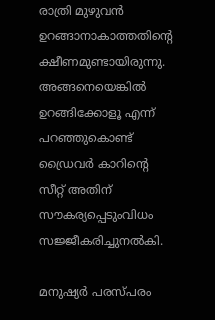രാത്രി മുഴുവൻ ഉറങ്ങാനാകാത്തതിന്‍റെ ക്ഷീണമുണ്ടായിരുന്നു. അങ്ങനെയെങ്കില്‍ ഉറങ്ങിക്കോളൂ എന്ന് പറഞ്ഞുകൊണ്ട് ഡ്രൈവര്‍ കാറിന്‍റെ സീറ്റ് അതിന് സൗകര്യപ്പെടുംവിധം സജ്ജീകരിച്ചുനല്‍കി.

മനുഷ്യര്‍ പരസ്പരം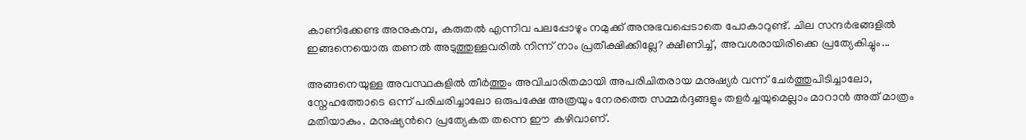കാണിക്കേണ്ട അനുകമ്പ, കരുതല്‍ എന്നിവ പലപ്പോഴും നമുക്ക് അനുഭവപ്പെടാതെ പോകാറുണ്ട്. ചില സന്ദര്‍ഭങ്ങളില്‍ ഇങ്ങനെയൊരു തണല്‍ അടുത്തുള്ളവരില്‍ നിന്ന് നാം പ്രതീക്ഷിക്കില്ലേ? ക്ഷീണിച്ച്, അവശരായിരിക്കെ പ്രത്യേകിച്ചും...

അങ്ങനെയുള്ള അവസ്ഥകളില്‍ തീര്‍ത്തും അവിചാരിതമായി അപരിചിതരായ മനുഷ്യര്‍ വന്ന് ചേര്‍ത്തുപിടിച്ചാലോ, സ്നേഹത്തോടെ ഒന്ന് പരിചരിച്ചാലോ ഒരുപക്ഷേ അത്രയും നേരത്തെ സമ്മര്‍ദ്ദങ്ങളും തളര്‍ച്ചയുമെല്ലാം മാറാൻ അത് മാത്രം മതിയാകും. മനുഷ്യന്‍റെ പ്രത്യേകത തന്നെ ഈ കഴിവാണ്.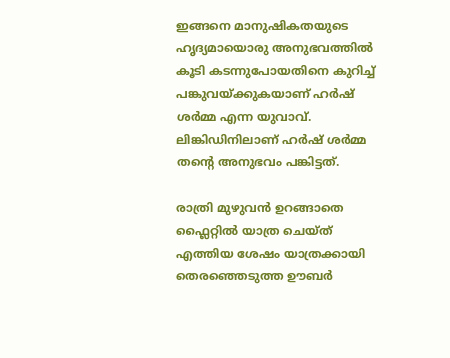ഇങ്ങനെ മാനുഷികതയുടെ ഹൃദ്യമായൊരു അനുഭവത്തില്‍ കൂടി കടന്നുപോയതിനെ കുറിച്ച് പങ്കുവയ്ക്കുകയാണ് ഹര്‍ഷ് ശര്‍മ്മ എന്ന യുവാവ്. ലിങ്കിഡിനിലാണ് ഹര്‍ഷ് ശര്‍മ്മ തന്‍റെ അനുഭവം പങ്കിട്ടത്.

രാത്രി മുഴുവൻ ഉറങ്ങാതെ ഫ്ലൈറ്റില്‍ യാത്ര ചെയ്ത് എത്തിയ ശേഷം യാത്രക്കായി തെരഞ്ഞെടുത്ത ഊബര്‍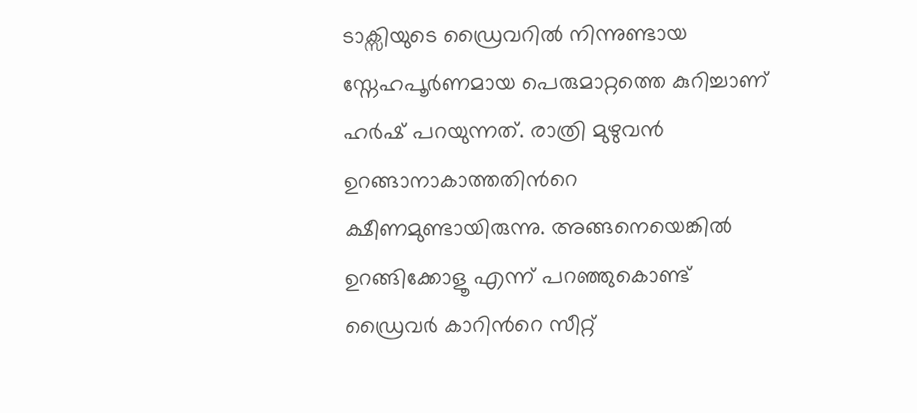ടാക്സിയുടെ ഡ്രൈവറില്‍ നിന്നുണ്ടായ സ്നേഹപൂര്‍ണമായ പെരുമാറ്റത്തെ കുറിച്ചാണ് ഹര്‍ഷ് പറയുന്നത്. രാത്രി മുഴുവൻ ഉറങ്ങാനാകാത്തതിന്‍റെ ക്ഷീണമുണ്ടായിരുന്നു. അങ്ങനെയെങ്കില്‍ ഉറങ്ങിക്കോളൂ എന്ന് പറഞ്ഞുകൊണ്ട് ഡ്രൈവര്‍ കാറിന്‍റെ സീറ്റ്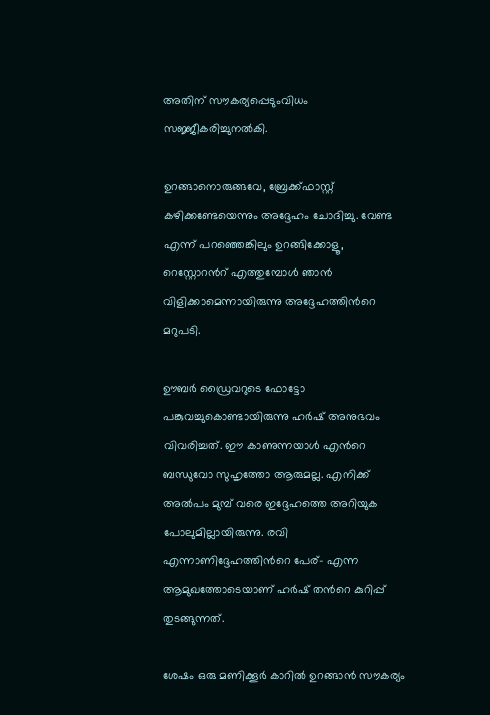അതിന് സൗകര്യപ്പെടുംവിധം സജ്ജീകരിച്ചുനല്‍കി.

ഉറങ്ങാനൊരുങ്ങവേ, ബ്രേക്ക്ഫാസ്റ്റ് കഴിക്കണ്ടേയെന്നും അദ്ദേഹം ചോദിച്ചു. വേണ്ട എന്ന് പറഞ്ഞെങ്കിലും ഉറങ്ങിക്കോളൂ, റെസ്റ്റോറന്‍റ് എത്തുമ്പോള്‍ ഞാന്‍ വിളിക്കാമെന്നായിരുന്നു അദ്ദേഹത്തിന്‍റെ മറുപടി.

ഊബര്‍ ഡ്രൈവറുടെ ഫോട്ടോ പങ്കുവച്ചുകൊണ്ടായിരുന്നു ഹര്‍ഷ് അനുഭവം വിവരിച്ചത്. ഈ കാണുന്നയാള്‍ എന്‍റെ ബന്ധുവോ സുഹൃത്തോ ആരുമല്ല. എനിക്ക് അല്‍പം മുമ്പ് വരെ ഇദ്ദേഹത്തെ അറിയുക പോലുമില്ലായിരുന്നു. രവി എന്നാണിദ്ദേഹത്തിന്‍റെ പേര്- എന്ന ആമുഖത്തോടെയാണ് ഹര്‍ഷ് തന്‍റെ കുറിപ്പ് തുടങ്ങുന്നത്.

ശേഷം ഒരു മണിക്കൂര്‍ കാറില്‍ ഉറങ്ങാൻ സൗകര്യം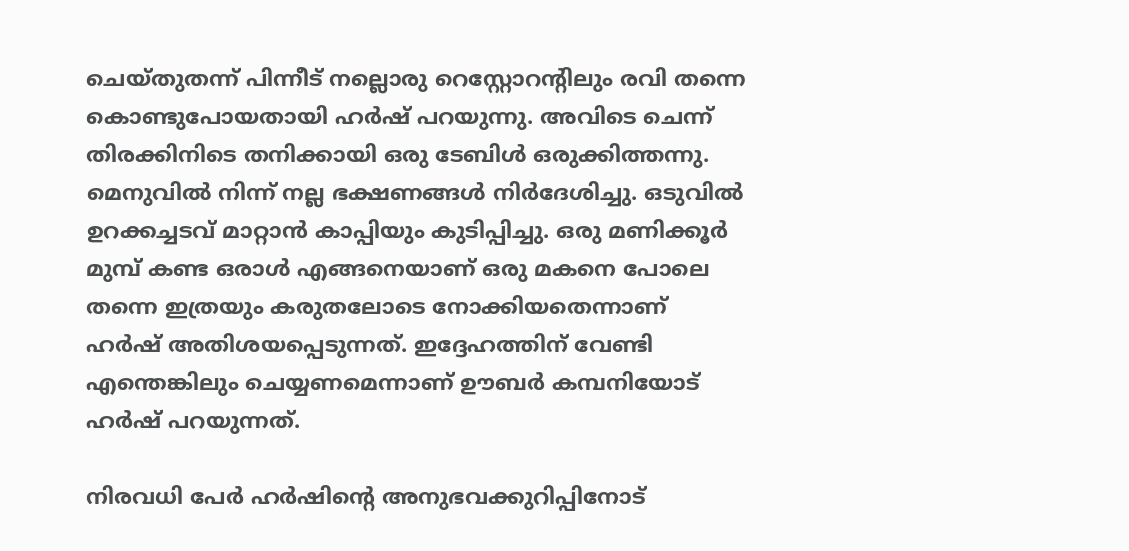ചെയ്തുതന്ന് പിന്നീട് നല്ലൊരു റെസ്റ്റോറന്‍റിലും രവി തന്നെ കൊണ്ടുപോയതായി ഹര്‍ഷ് പറയുന്നു. അവിടെ ചെന്ന് തിരക്കിനിടെ തനിക്കായി ഒരു ടേബിള്‍ ഒരുക്കിത്തന്നു. മെനുവില്‍ നിന്ന് നല്ല ഭക്ഷണങ്ങള്‍ നിര്‍ദേശിച്ചു. ഒടുവില്‍ ഉറക്കച്ചടവ് മാറ്റാൻ കാപ്പിയും കുടിപ്പിച്ചു. ഒരു മണിക്കൂര്‍ മുമ്പ് കണ്ട ഒരാള്‍ എങ്ങനെയാണ് ഒരു മകനെ പോലെ തന്നെ ഇത്രയും കരുതലോടെ നോക്കിയതെന്നാണ് ഹര്‍ഷ് അതിശയപ്പെടുന്നത്. ഇദ്ദേഹത്തിന് വേണ്ടി എന്തെങ്കിലും ചെയ്യണമെന്നാണ് ഊബര്‍ കമ്പനിയോട് ഹര്‍ഷ് പറയുന്നത്.

നിരവധി പേര്‍ ഹര്‍ഷിന്‍റെ അനുഭവക്കുറിപ്പിനോട്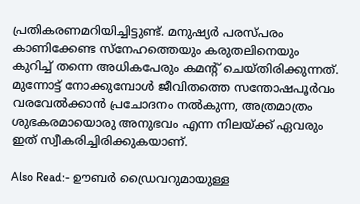പ്രതികരണമറിയിച്ചിട്ടുണ്ട്. മനുഷ്യര്‍ പരസ്പരം കാണിക്കേണ്ട സ്നേഹത്തെയും കരുതലിനെയും കുറിച്ച് തന്നെ അധികപേരും കമന്‍റ് ചെയ്തിരിക്കുന്നത്. മുന്നോട്ട് നോക്കുമ്പോള്‍ ജീവിതത്തെ സന്തോഷപൂര്‍വം വരവേല്‍ക്കാൻ പ്രചോദനം നല്‍കുന്ന, അത്രമാത്രം ശുഭകരമായൊരു അനുഭവം എന്ന നിലയ്ക്ക് ഏവരും ഇത് സ്വീകരിച്ചിരിക്കുകയാണ്.

Also Read:- ഊബര്‍ ഡ്രൈവറുമായുള്ള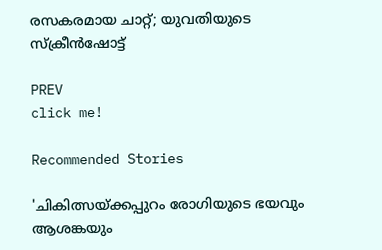രസകരമായ ചാറ്റ്; യുവതിയുടെ സ്ക്രീൻഷോട്ട്

PREV
click me!

Recommended Stories

'ചികിത്സയ്ക്കപ്പുറം രോഗിയുടെ ഭയവും ആശങ്കയും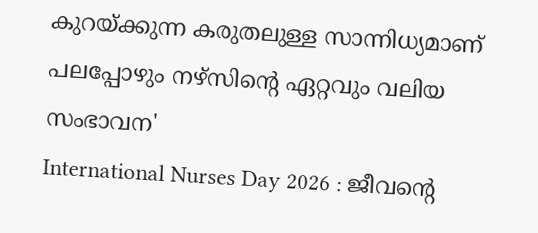കുറയ്ക്കുന്ന കരുതലുള്ള സാന്നിധ്യമാണ് പലപ്പോഴും നഴ്സിന്റെ ഏറ്റവും വലിയ സംഭാവന'
International Nurses Day 2026 : ജീവന്റെ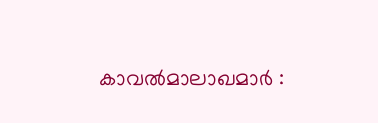കാവൽമാലാഖമാർ :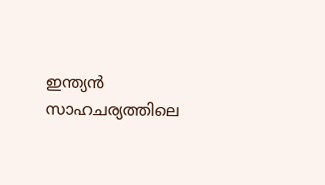ഇന്ത്യൻ സാഹചര്യത്തിലെ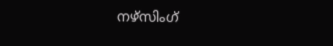നഴ്സിംഗ്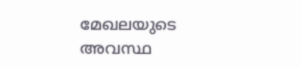മേഖലയുടെ അവസ്ഥ